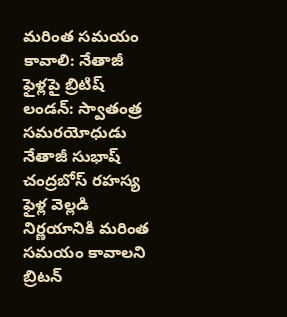మరింత సమయం కావాలి: నేతాజీ ఫైళ్లపై బ్రిటిష్
లండన్: స్వాతంత్ర సమరయోధుడు నేతాజీ సుభాష్ చంద్రబోస్ రహస్య ఫైళ్ల వెల్లడి నిర్ణయానికి మరింత సమయం కావాలని బ్రిటన్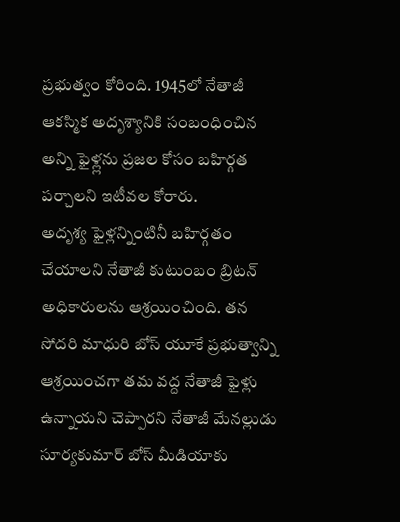ప్రభుత్వం కోరింది. 1945లో నేతాజీ ఆకస్మిక అదృశ్యానికి సంబంధించిన అన్ని ఫైళ్ల్లను ప్రజల కోసం బహిర్గత పర్చాలని ఇటీవల కోరారు.
అదృశ్య ఫైళ్లన్నింటినీ బహిర్గతం చేయాలని నేతాజీ కుటుంబం బ్రిటన్ అధికారులను ఆశ్రయించింది. తన సోదరి మాధురి బోస్ యూకే ప్రభుత్వాన్ని ఆశ్రయించగా తమ వద్ద నేతాజీ ఫైళ్లు ఉన్నాయని చెప్పారని నేతాజీ మేనల్లుడు సూర్యకుమార్ బోస్ మీడియాకు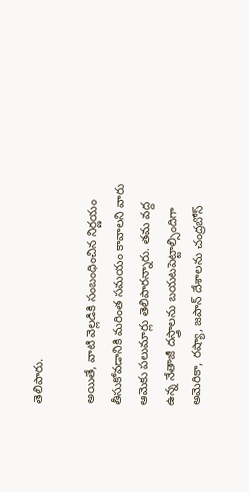తెలిపారు.

అయితే, వాటి వెల్లడికి సంబంధించిన నిర్ణయం తీసుకోవడానికి మరింత సమయం కావాలని వారు ఆమెకు పలుమార్లు తెలిపారన్నారు. తమ వద్ద ఉన్న నేతాజీ దస్త్రాలను బయటపెట్టాల్సిందిగా అమెరికా, రష్యా, జపాన్ దేశాలను చంద్రబోస్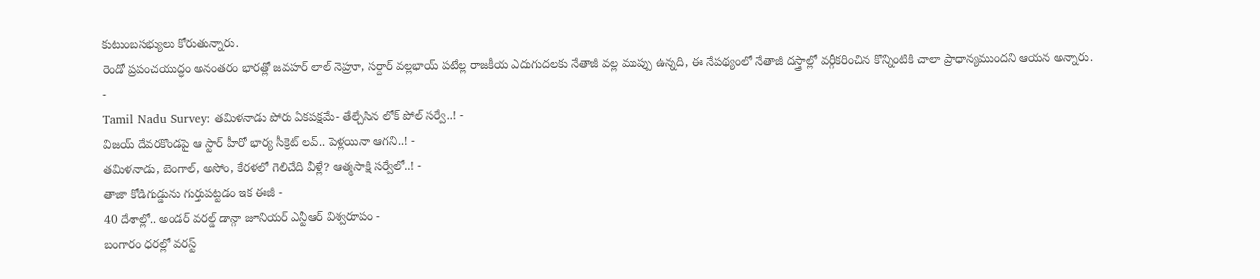కుటుంబసభ్యులు కోరుతున్నారు.
రెండో ప్రపంచయుద్ధం అనంతరం భారత్లో జవహర్ లాల్ నెహ్రూ, సర్దార్ వల్లభాయ్ పటేల్ల రాజకీయ ఎదుగుదలకు నేతాజీ వల్ల ముప్పు ఉన్నది, ఈ నేపథ్యంలో నేతాజీ దస్త్రాల్లో వర్గీకరించిన కొన్నింటికి చాలా ప్రాధాన్యముందని ఆయన అన్నారు.
-
Tamil Nadu Survey: తమిళనాడు పోరు ఏకపక్షమే- తేల్చేసిన లోక్ పోల్ సర్వే..! -
విజయ్ దేవరకొండపై ఆ స్టార్ హీరో భార్య సీక్రెట్ లవ్.. పెళ్లయినా ఆగని..! -
తమిళనాడు, బెంగాల్, అసోం, కేరళలో గెలిచేది వీళ్లే? ఆత్మసాక్షి సర్వేలో..! -
తాజా కోడిగుడ్డును గుర్తుపట్టడం ఇక ఈజీ -
40 దేశాల్లో.. అండర్ వరల్డ్ డాన్గా జూనియర్ ఎన్టీఆర్ విశ్వరూపం -
బంగారం ధరల్లో వరస్ట్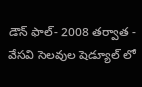డౌన్ ఫాల్- 2008 తర్వాత -
వేసవి సెలవుల షెడ్యూల్ లో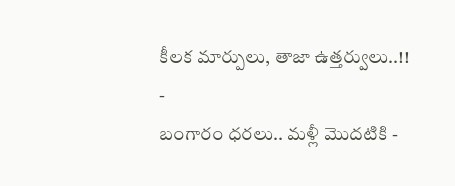కీలక మార్పులు, తాజా ఉత్తర్వులు..!! -
బంగారం ధరలు.. మళ్లీ మొదటికి -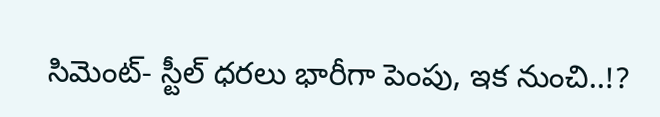సిమెంట్- స్టీల్ ధరలు భారీగా పెంపు, ఇక నుంచి..!?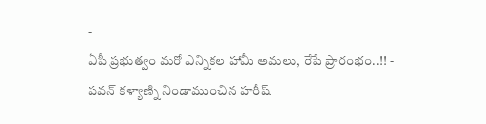-
ఏపీ ప్రభుత్వం మరో ఎన్నికల హామీ అమలు, రేపే ప్రారంభం..!! -
పవన్ కళ్యాణ్ని నిండాముంచిన హరీష్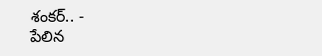శంకర్.. -
పేలిన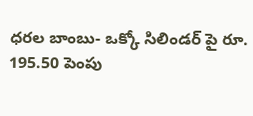ధరల బాంబు- ఒక్కో సిలిండర్ పై రూ. 195.50 పెంపు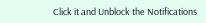Click it and Unblock the Notifications